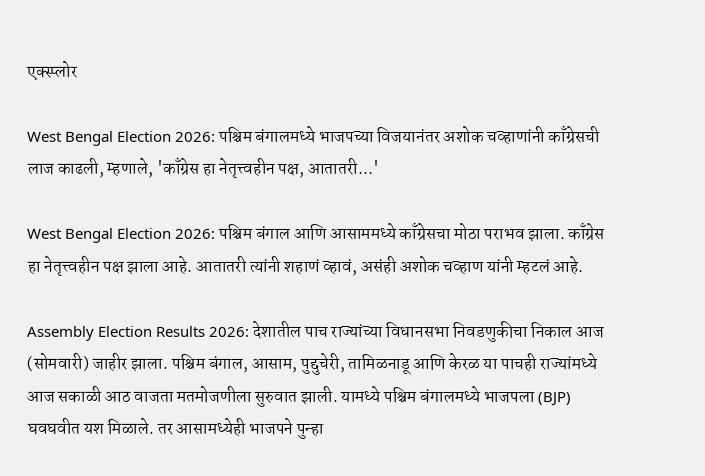एक्स्प्लोर

West Bengal Election 2026: पश्चिम बंगालमध्ये भाजपच्या विजयानंतर अशोक चव्हाणांनी काँग्रेसची लाज काढली, म्हणाले, 'काँग्रेस हा नेतृत्त्वहीन पक्ष, आतातरी...'

West Bengal Election 2026: पश्चिम बंगाल आणि आसाममध्ये काँग्रेसचा मोठा पराभव झाला. काँग्रेस हा नेतृत्त्वहीन पक्ष झाला आहे. आतातरी त्यांनी शहाणं व्हावं, असंही अशोक चव्हाण यांनी म्हटलं आहे.

Assembly Election Results 2026: देशातील पाच राज्यांच्या विधानसभा निवडणुकीचा निकाल आज (सोमवारी) जाहीर झाला. पश्चिम बंगाल, आसाम, पुद्दुचेरी, तामिळनाडू आणि केरळ या पाचही राज्यांमध्ये आज सकाळी आठ वाजता मतमोजणीला सुरुवात झाली. यामध्ये पश्चिम बंगालमध्ये भाजपला (BJP) घवघवीत यश मिळाले. तर आसामध्येही भाजपने पुन्हा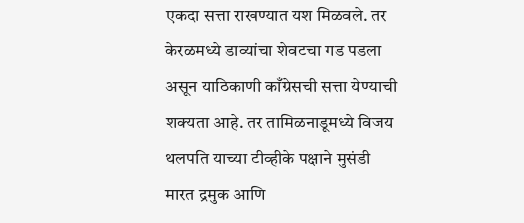एकदा सत्ता राखण्यात यश मिळवले. तर केरळमध्ये डाव्यांचा शेवटचा गड पडला असून याठिकाणी काँग्रेसची सत्ता येण्याची शक्यता आहे. तर तामिळनाडूमध्ये विजय थलपति याच्या टीव्हीके पक्षाने मुसंडी मारत द्रमुक आणि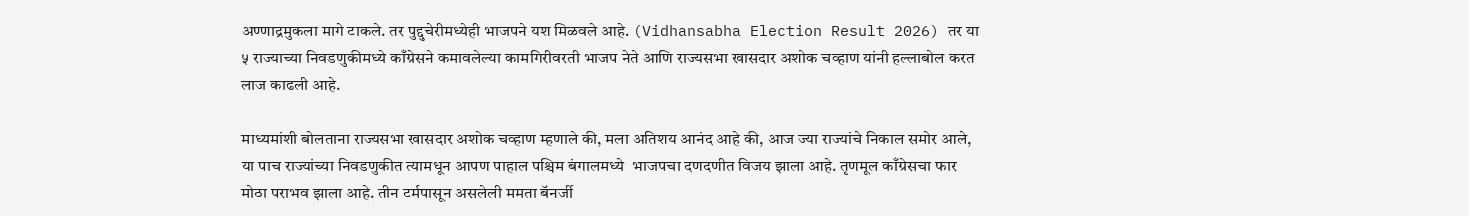अण्णाद्रमुकला मागे टाकले. तर पुद्दुचेरीमध्येही भाजपने यश मिळवले आहे. (Vidhansabha Election Result 2026) तर या ५ राज्याच्या निवडणुकीमध्ये काँग्रेसने कमावलेल्या कामगिरीवरती भाजप नेते आणि राज्यसभा खासदार अशोक चव्हाण यांनी हल्लाबोल करत लाज काढली आहे.

माध्यमांशी बोलताना राज्यसभा खासदार अशोक चव्हाण म्हणाले की, मला अतिशय आनंद आहे की, आज ज्या राज्यांचे निकाल समोर आले, या पाच राज्यांच्या निवडणुकीत त्यामधून आपण पाहाल पश्चिम बंगालमध्ये  भाजपचा दणदणीत विजय झाला आहे. तृणमूल काँग्रेसचा फार मोठा पराभव झाला आहे. तीन टर्मपासून असलेली ममता बॅनर्जी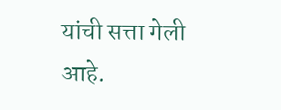यांची सत्ता गेली आहे.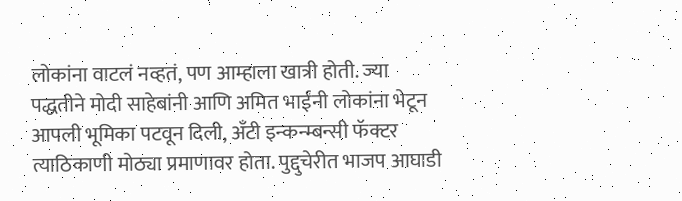लोकांना वाटलं नव्हतं, पण आम्हाला खात्री होती. ज्या पद्धतीने मोदी साहेबांनी आणि अमित भाईंनी लोकांना भेटून आपली भूमिका पटवून दिली, अँटी इन्कन्म्बन्सी फॅक्टर त्याठिकाणी मोठ्या प्रमाणावर होता. पुद्दुचेरीत भाजप आघाडी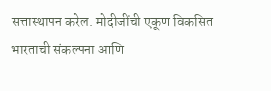सत्तास्थापन करेल. मोदीजींची एकूण विकसित भारताची संकल्पना आणि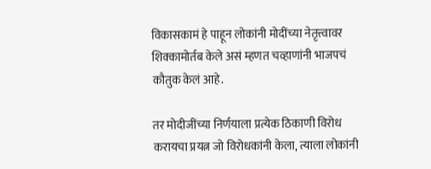विकासकामं हे पाहून लोकांनी मोदींच्या नेतृत्त्वावर शिक्कामोर्तब केले असं म्हणत चव्हाणांनी भाजपचं कौतुक केलं आहे.

तर मोदीजींच्या निर्णयाला प्रत्येक ठिकाणी विरोध करायचा प्रयत्न जो विरोधकांनी केला, त्याला लोकांनी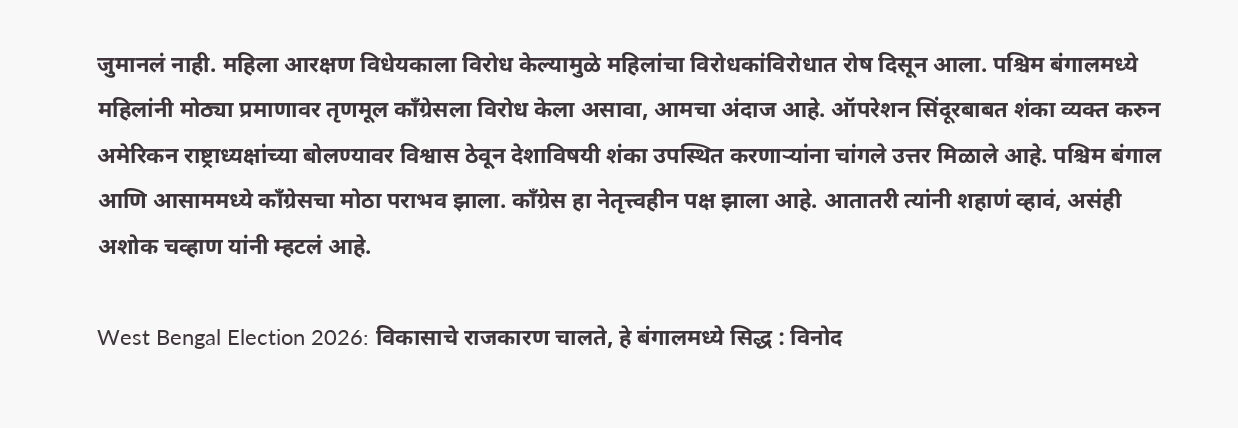जुमानलं नाही. महिला आरक्षण विधेयकाला विरोध केल्यामुळे महिलांचा विरोधकांविरोधात रोष दिसून आला. पश्चिम बंगालमध्ये महिलांनी मोठ्या प्रमाणावर तृणमूल काँग्रेसला विरोध केला असावा, आमचा अंदाज आहे. ऑपरेशन सिंदूरबाबत शंका व्यक्त करुन अमेरिकन राष्ट्राध्यक्षांच्या बोलण्यावर विश्वास ठेवून देशाविषयी शंका उपस्थित करणाऱ्यांना चांगले उत्तर मिळाले आहे. पश्चिम बंगाल आणि आसाममध्ये काँग्रेसचा मोठा पराभव झाला. काँग्रेस हा नेतृत्त्वहीन पक्ष झाला आहे. आतातरी त्यांनी शहाणं व्हावं, असंही अशोक चव्हाण यांनी म्हटलं आहे.

West Bengal Election 2026: विकासाचे राजकारण चालते, हे बंगालमध्ये सिद्ध : विनोद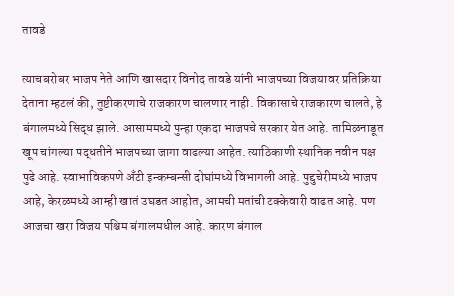तावडे

त्याचबरोबर भाजप नेते आणि खासदार विनोद तावडे यांनी भाजपच्या विजयावर प्रतिक्रिया देताना म्हटलं की, तुष्टीकरणाचे राजकारण चालणार नाही. विकासाचे राजकारण चालते, हे बंगालमध्ये सिद्ध झाले. आसाममध्ये पुन्हा एकदा भाजपचे सरकार येत आहे. तामिळनाडूत खूप चांगल्या पद्धतीने भाजपच्या जागा वाढल्या आहेत. त्याठिकाणी स्थानिक नवीन पक्ष पुढे आहे. स्वाभाविकपणे अँटी इन्कम्बन्सी दोघांमध्ये विभागली आहे. पुद्दुचेरीमध्ये भाजप आहे, केरळमध्ये आम्ही खातं उघडत आहोत, आमची मतांची टक्केवारी वाढत आहे. पण आजचा खरा विजय पश्चिम बंगालमधील आहे. कारण बंगाल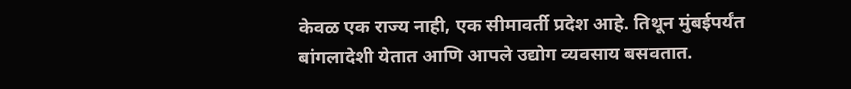केवळ एक राज्य नाही, एक सीमावर्ती प्रदेश आहे. तिथून मुंबईपर्यंत बांगलादेशी येतात आणि आपले उद्योग व्यवसाय बसवतात.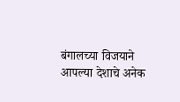बंगालच्या विजयाने आपल्या देशाचे अनेक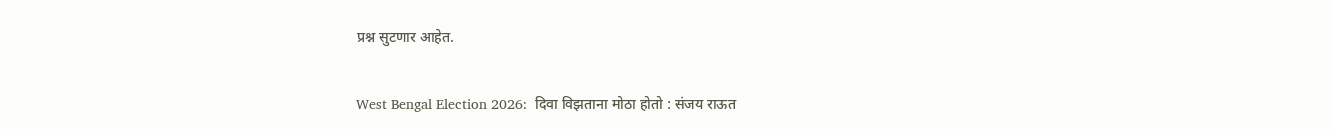प्रश्न सुटणार आहेत.

West Bengal Election 2026:  दिवा विझताना मोठा होतो : संजय राऊत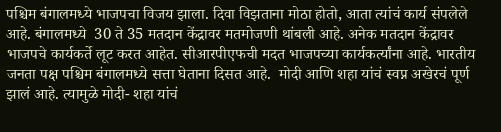पश्चिम बंगालमध्ये भाजपचा विजय झाला. दिवा विझताना मोठा होतो, आता त्यांचं कार्य संपलेले आहे. बंगालमध्ये  30 ते 35 मतदान केंद्रावर मतमोजणी थांबली आहे. अनेक मतदान केंद्रावर भाजपचे कार्यकर्ते लूट करत आहेत. सीआरपीएफची मदत भाजपच्या कार्यकर्त्यांना आहे. भारतीय जनता पक्ष पश्चिम बंगालमध्ये सत्ता घेताना दिसत आहे.  मोदी आणि शहा यांचं स्वप्न अखेरचं पूर्ण झालं आहे. त्यामुळे मोदी- शहा यांचं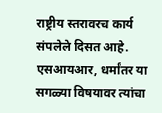राष्ट्रीय स्तरावरच कार्य संपलेले दिसत आहे. एसआयआर, धर्मांतर या सगळ्या विषयावर त्यांचा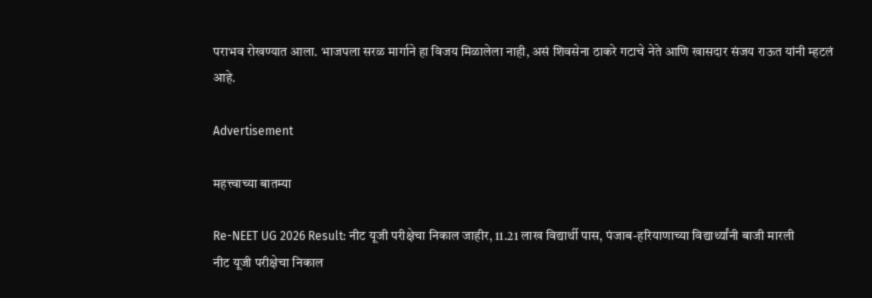पराभव रोखण्यात आला. भाजपला सरळ मार्गाने हा विजय मिळालेला नाही, असं शिवसेना ठाकरे गटाचे नेते आणि खासदार संजय राऊत यांनी म्हटलं आहे.

Advertisement

महत्त्वाच्या बातम्या

Re-NEET UG 2026 Result: नीट यूजी परीक्षेचा निकाल जाहीर, 11.21 लाख विद्यार्थी पास, पंजाब-हरियाणाच्या विद्यार्थ्यांनी बाजी मारली
नीट यूजी परीक्षेचा निकाल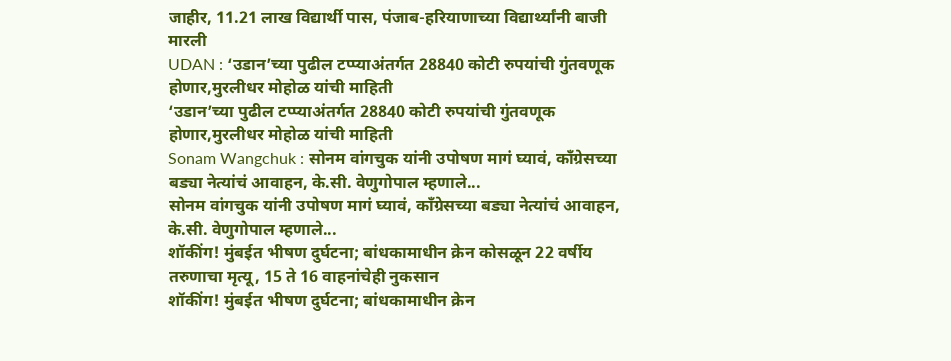जाहीर, 11.21 लाख विद्यार्थी पास, पंजाब-हरियाणाच्या विद्यार्थ्यांनी बाजी मारली
UDAN : ‘उडान’च्या पुढील टप्प्याअंतर्गत 28840 कोटी रुपयांची गुंतवणूक होणार,मुरलीधर मोहोळ यांची माहिती
‘उडान’च्या पुढील टप्प्याअंतर्गत 28840 कोटी रुपयांची गुंतवणूक होणार,मुरलीधर मोहोळ यांची माहिती
Sonam Wangchuk : सोनम वांगचुक यांनी उपोषण मागं घ्यावं, काँग्रेसच्या बड्या नेत्यांचं आवाहन, के.सी. वेणुगोपाल म्हणाले...
सोनम वांगचुक यांनी उपोषण मागं घ्यावं, काँग्रेसच्या बड्या नेत्यांचं आवाहन, के.सी. वेणुगोपाल म्हणाले...
शॉकींग! मुंबईत भीषण दुर्घटना; बांधकामाधीन क्रेन कोसळून 22 वर्षीय तरुणाचा मृत्यू, 15 ते 16 वाहनांचेही नुकसान
शॉकींग! मुंबईत भीषण दुर्घटना; बांधकामाधीन क्रेन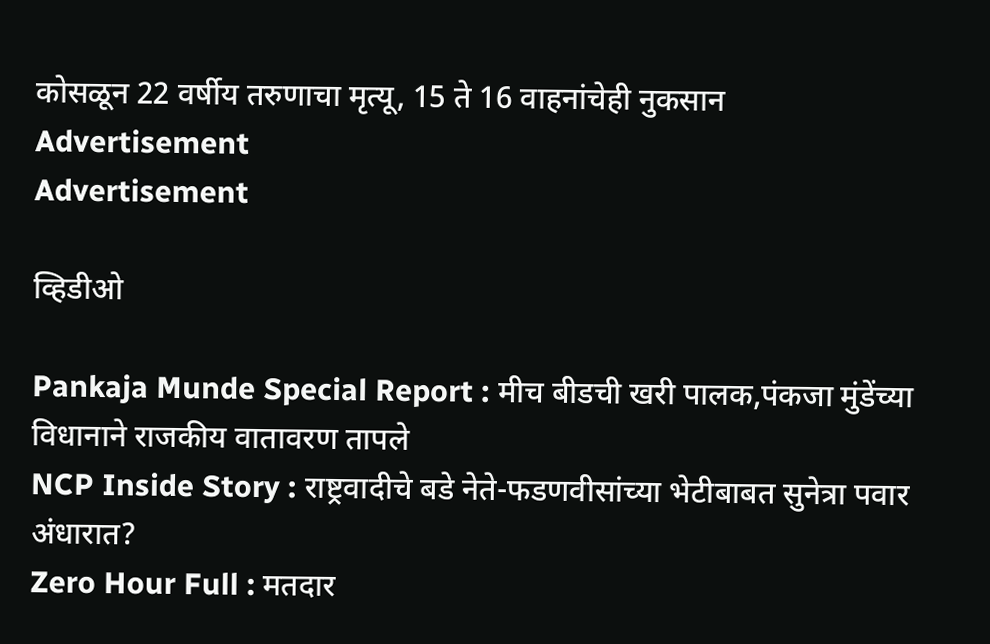कोसळून 22 वर्षीय तरुणाचा मृत्यू, 15 ते 16 वाहनांचेही नुकसान
Advertisement
Advertisement

व्हिडीओ

Pankaja Munde Special Report : मीच बीडची खरी पालक,पंकजा मुंडेंच्या विधानाने राजकीय वातावरण तापले
NCP Inside Story : राष्ट्रवादीचे बडे नेते-फडणवीसांच्या भेटीबाबत सुनेत्रा पवार अंधारात?
Zero Hour Full : मतदार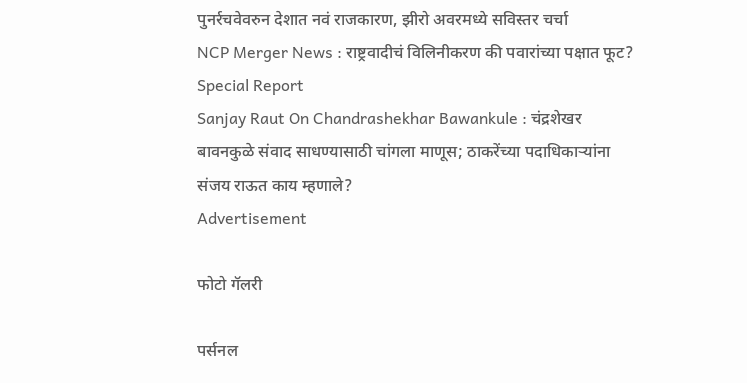पुनर्रचवेवरुन देशात नवं राजकारण, झीरो अवरमध्ये सविस्तर चर्चा
NCP Merger News : राष्ट्रवादीचं विलिनीकरण की पवारांच्या पक्षात फूट? Special Report
Sanjay Raut On Chandrashekhar Bawankule : चंद्रशेखर बावनकुळे संवाद साधण्यासाठी चांगला माणूस; ठाकरेंच्या पदाधिकाऱ्यांना संजय राऊत काय म्हणाले?
Advertisement

फोटो गॅलरी

पर्सनल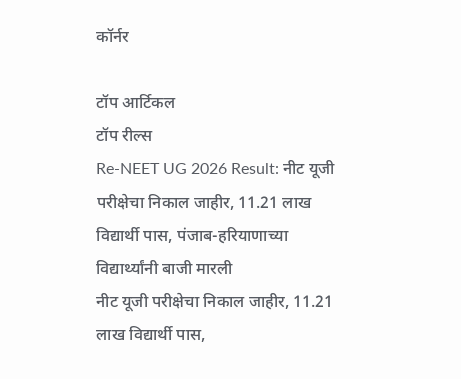कॉर्नर

टॉप आर्टिकल
टॉप रील्स
Re-NEET UG 2026 Result: नीट यूजी परीक्षेचा निकाल जाहीर, 11.21 लाख विद्यार्थी पास, पंजाब-हरियाणाच्या विद्यार्थ्यांनी बाजी मारली
नीट यूजी परीक्षेचा निकाल जाहीर, 11.21 लाख विद्यार्थी पास,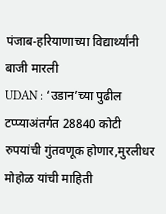पंजाब-हरियाणाच्या विद्यार्थ्यांनी बाजी मारली
UDAN : ‘उडान’च्या पुढील टप्प्याअंतर्गत 28840 कोटी रुपयांची गुंतवणूक होणार,मुरलीधर मोहोळ यांची माहिती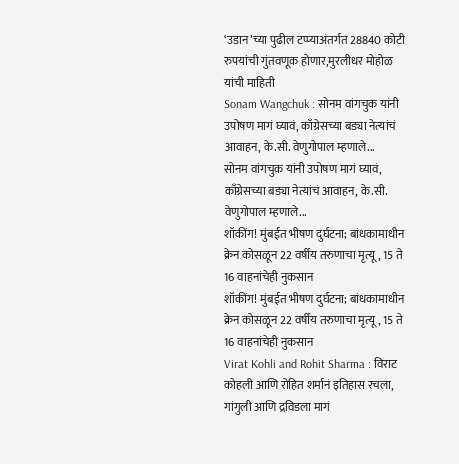‘उडान’च्या पुढील टप्प्याअंतर्गत 28840 कोटी रुपयांची गुंतवणूक होणार,मुरलीधर मोहोळ यांची माहिती
Sonam Wangchuk : सोनम वांगचुक यांनी उपोषण मागं घ्यावं, काँग्रेसच्या बड्या नेत्यांचं आवाहन, के.सी. वेणुगोपाल म्हणाले...
सोनम वांगचुक यांनी उपोषण मागं घ्यावं, काँग्रेसच्या बड्या नेत्यांचं आवाहन, के.सी. वेणुगोपाल म्हणाले...
शॉकींग! मुंबईत भीषण दुर्घटना; बांधकामाधीन क्रेन कोसळून 22 वर्षीय तरुणाचा मृत्यू, 15 ते 16 वाहनांचेही नुकसान
शॉकींग! मुंबईत भीषण दुर्घटना; बांधकामाधीन क्रेन कोसळून 22 वर्षीय तरुणाचा मृत्यू, 15 ते 16 वाहनांचेही नुकसान
Virat Kohli and Rohit Sharma : विराट कोहली आणि रोहित शर्मानं इतिहास रचला, गांगुली आणि द्रविडला मागं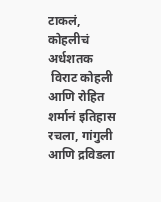टाकलं, कोहलीचं अर्धशतक
 विराट कोहली आणि रोहित शर्मानं इतिहास रचला, गांगुली आणि द्रविडला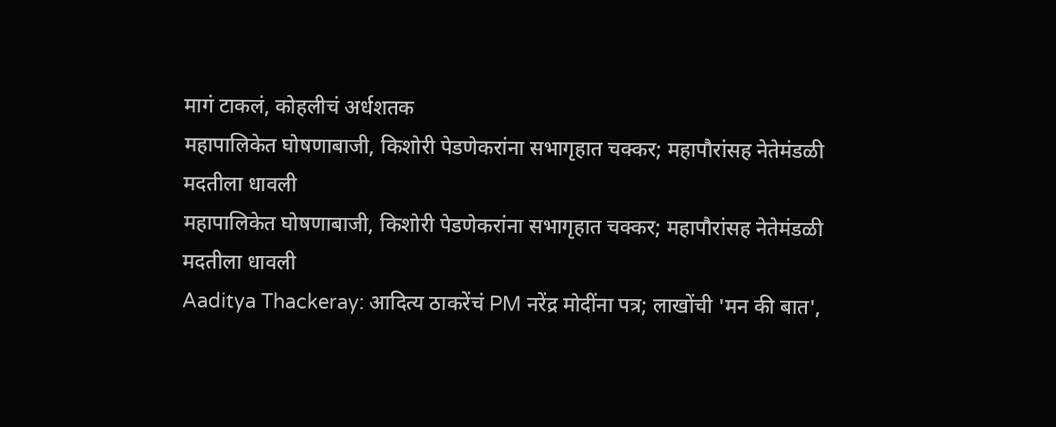मागं टाकलं, कोहलीचं अर्धशतक
महापालिकेत घोषणाबाजी, किशोरी पेडणेकरांना सभागृहात चक्कर; महापौरांसह नेतेमंडळी मदतीला धावली
महापालिकेत घोषणाबाजी, किशोरी पेडणेकरांना सभागृहात चक्कर; महापौरांसह नेतेमंडळी मदतीला धावली
Aaditya Thackeray: आदित्य ठाकरेंचं PM नरेंद्र मोदींना पत्र; लाखोंची 'मन की बात',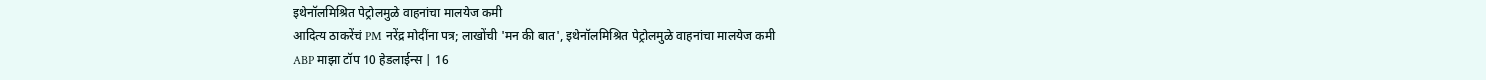इथेनॉलमिश्रित पेट्रोलमुळे वाहनांचा मालयेज कमी
आदित्य ठाकरेंचं PM नरेंद्र मोदींना पत्र; लाखोंची 'मन की बात', इथेनॉलमिश्रित पेट्रोलमुळे वाहनांचा मालयेज कमी
ABP माझा टॉप 10 हेडलाईन्स | 16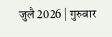जुलै 2026 | गुरुवार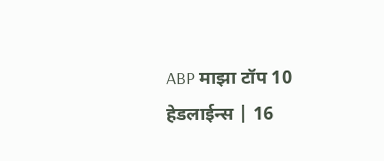ABP माझा टॉप 10 हेडलाईन्स | 16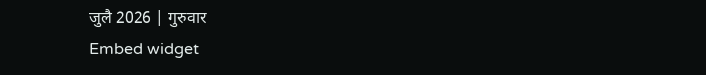जुलै 2026 | गुरुवार
Embed widget